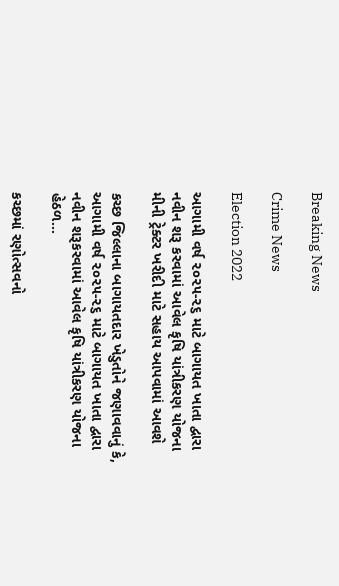Breaking News

Crime News

Election 2022

આગામી વર્ષ ૨૦૨૫-૨૬ માટે બાગાયત ખાતા દ્વારા નવીન શરૂ કરવામાં આવેલ કૃષિ યાંત્રીકરણ યોજના મીની ટ્રેક્ટર ખરીદી માટે સહાય આપવામાં આવશે

કચ્છ જિલ્લાના બાગાયતદાર ખેડુતોને જણાવવાનું કે, આગામી વર્ષ ૨૦૨૫-૨૬ માટે બાગાયત ખાતા દ્વારા નવીન શરૂકરવામાં આવેલ કૃષિ યાંત્રીકરણ યોજના હેઠળ...

કચ્છમાં રણોત્સવનો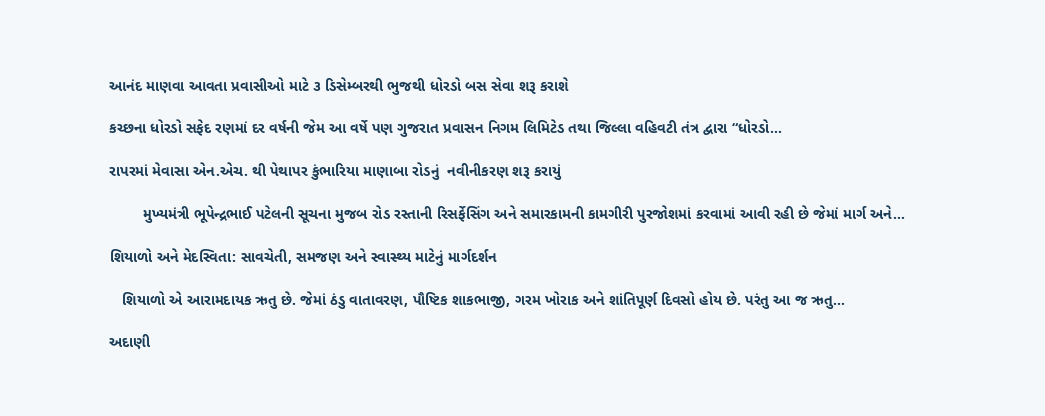આનંદ માણવા આવતા પ્રવાસીઓ માટે ૩ ડિસેમ્બરથી ભુજથી ધોરડો બસ સેવા શરૂ કરાશે

કચ્છના ધોરડો સફેદ રણમાં દર વર્ષની જેમ આ વર્ષે પણ ગુજરાત પ્રવાસન નિગમ લિમિટેડ તથા જિલ્લા વહિવટી તંત્ર દ્વારા “ધોરડો...

રાપરમાં મેવાસા એન.એચ. થી પેથાપર કુંભારિયા માણાબા રોડનું  નવીનીકરણ શરૂ કરાયું

        મુખ્યમંત્રી ભૂપેન્દ્રભાઈ પટેલની સૂચના મુજબ રોડ રસ્તાની રિસર્ફેસિંગ અને સમારકામની કામગીરી પુરજોશમાં કરવામાં આવી રહી છે જેમાં માર્ગ અને...

શિયાળો અને મેદસ્વિતા: સાવચેતી, સમજણ અને સ્વાસ્થ્ય માટેનું માર્ગદર્શન

   શિયાળો એ આરામદાયક ઋતુ છે. જેમાં ઠંડુ વાતાવરણ, પૌષ્ટિક શાકભાજી, ગરમ ખોરાક અને શાંતિપૂર્ણ દિવસો હોય છે. પરંતુ આ જ ઋતુ...

અદાણી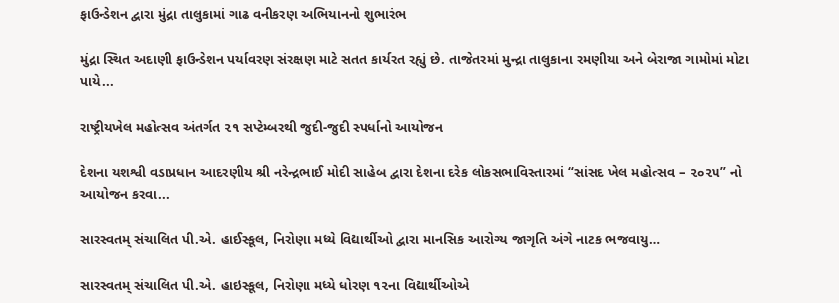ફાઉન્ડેશન દ્વારા મુંદ્રા તાલુકામાં ગાઢ વનીકરણ અભિયાનનો શુભારંભ

મુંદ્રા સ્થિત અદાણી ફાઉન્ડેશન પર્યાવરણ સંરક્ષણ માટે સતત કાર્યરત રહ્યું છે. તાજેતરમાં મુન્દ્રા તાલુકાના રમણીયા અને બેરાજા ગામોમાં મોટા પાયે...

રાષ્ટ્રીયખેલ મહોત્સવ અંતર્ગત ૨૧ સપ્ટેમ્બરથી જુદી-જુદી સ્પર્ધાનો આયોજન

દેશના યશશ્વી વડાપ્રધાન આદરણીય શ્રી નરેન્દ્રભાઈ મોદી સાહેબ દ્વારા દેશના દરેક લોકસભાવિસ્તારમાં “સાંસદ ખેલ મહોત્સવ – ૨૦૨૫” નો આયોજન કરવા...

સારસ્વતમ્ સંચાલિત પી.એ. હાઈસ્કૂલ, નિરોણા મધ્યે વિદ્યાર્થીઓ દ્વારા માનસિક આરોગ્ય જાગૃતિ અંગે નાટક ભજવાયુ…

સારસ્વતમ્ સંચાલિત પી.એ. હાઇસ્કૂલ, નિરોણા મધ્યે ધોરણ ૧૨ના વિદ્યાર્થીઓએ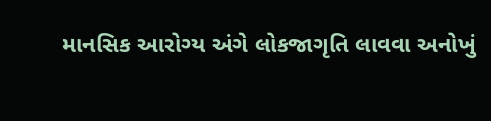માનસિક આરોગ્ય અંગે લોકજાગૃતિ લાવવા અનોખું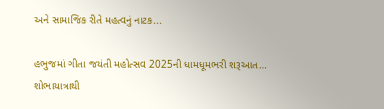અને સામાજિક રીતે મહત્વનું નાટક...

હભુજમાં ગીતા જયંતી મહોત્સવ 2025ની ધામધૂમભરી શરૂઆત… શોભાયાત્રાથી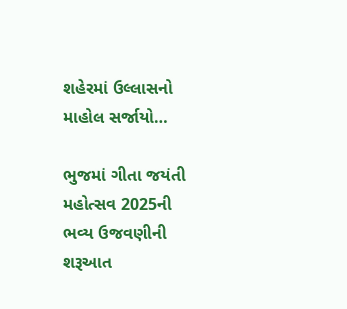શહેરમાં ઉલ્લાસનો માહોલ સર્જાયો…

ભુજમાં ગીતા જયંતી મહોત્સવ 2025ની ભવ્ય ઉજવણીની શરૂઆત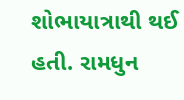શોભાયાત્રાથી થઈ હતી. રામધુન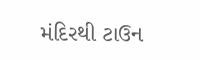મંદિરથી ટાઉન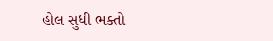હોલ સુધી ભક્તો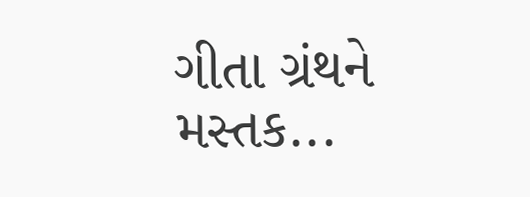ગીતા ગ્રંથને મસ્તક...